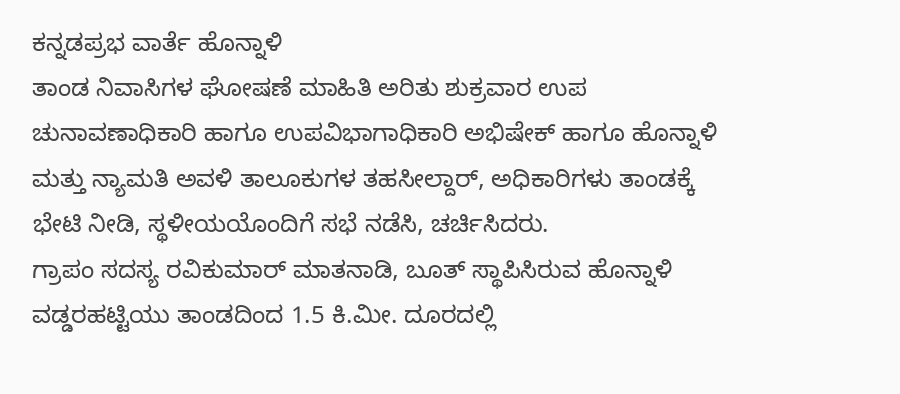ಕನ್ನಡಪ್ರಭ ವಾರ್ತೆ ಹೊನ್ನಾಳಿ
ತಾಂಡ ನಿವಾಸಿಗಳ ಘೋಷಣೆ ಮಾಹಿತಿ ಅರಿತು ಶುಕ್ರವಾರ ಉಪ ಚುನಾವಣಾಧಿಕಾರಿ ಹಾಗೂ ಉಪವಿಭಾಗಾಧಿಕಾರಿ ಅಭಿಷೇಕ್ ಹಾಗೂ ಹೊನ್ನಾಳಿ ಮತ್ತು ನ್ಯಾಮತಿ ಅವಳಿ ತಾಲೂಕುಗಳ ತಹಸೀಲ್ದಾರ್, ಅಧಿಕಾರಿಗಳು ತಾಂಡಕ್ಕೆ ಭೇಟಿ ನೀಡಿ, ಸ್ಥಳೀಯಯೊಂದಿಗೆ ಸಭೆ ನಡೆಸಿ, ಚರ್ಚಿಸಿದರು.
ಗ್ರಾಪಂ ಸದಸ್ಯ ರವಿಕುಮಾರ್ ಮಾತನಾಡಿ, ಬೂತ್ ಸ್ಥಾಪಿಸಿರುವ ಹೊನ್ನಾಳಿ ವಡ್ಡರಹಟ್ಟಿಯು ತಾಂಡದಿಂದ 1.5 ಕಿ.ಮೀ. ದೂರದಲ್ಲಿ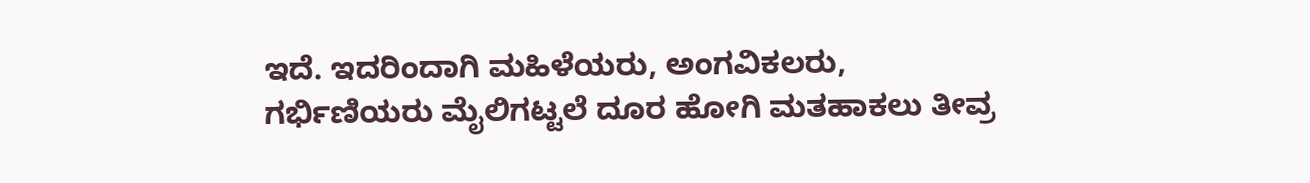ಇದೆ. ಇದರಿಂದಾಗಿ ಮಹಿಳೆಯರು, ಅಂಗವಿಕಲರು, ಗರ್ಭಿಣಿಯರು ಮೈಲಿಗಟ್ಟಲೆ ದೂರ ಹೋಗಿ ಮತಹಾಕಲು ತೀವ್ರ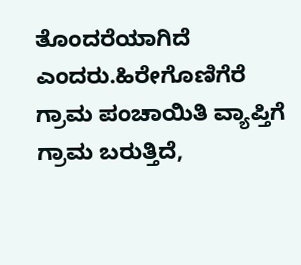ತೊಂದರೆಯಾಗಿದೆ ಎಂದರು.ಹಿರೇಗೊಣಿಗೆರೆ ಗ್ರಾಮ ಪಂಚಾಯಿತಿ ವ್ಯಾಪ್ತಿಗೆ ಗ್ರಾಮ ಬರುತ್ತಿದೆ,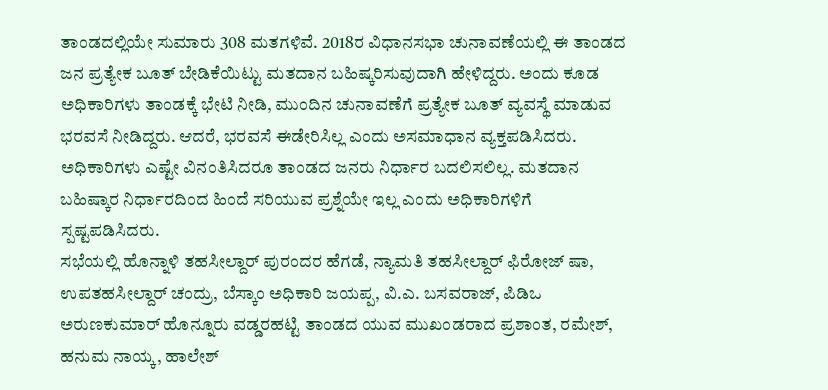ತಾಂಡದಲ್ಲಿಯೇ ಸುಮಾರು 308 ಮತಗಳಿವೆ. 2018ರ ವಿಧಾನಸಭಾ ಚುನಾವಣೆಯಲ್ಲಿ ಈ ತಾಂಡದ ಜನ ಪ್ರತ್ಯೇಕ ಬೂತ್ ಬೇಡಿಕೆಯಿಟ್ಟು ಮತದಾನ ಬಹಿಷ್ಕರಿಸುವುದಾಗಿ ಹೇಳಿದ್ದರು. ಅಂದು ಕೂಡ ಅಧಿಕಾರಿಗಳು ತಾಂಡಕ್ಕೆ ಭೇಟಿ ನೀಡಿ, ಮುಂದಿನ ಚುನಾವಣೆಗೆ ಪ್ರತ್ಯೇಕ ಬೂತ್ ವ್ಯವಸ್ಥೆ ಮಾಡುವ ಭರವಸೆ ನೀಡಿದ್ದರು. ಆದರೆ, ಭರವಸೆ ಈಡೇರಿಸಿಲ್ಲ ಎಂದು ಅಸಮಾಧಾನ ವ್ಯಕ್ತಪಡಿಸಿದರು.
ಅಧಿಕಾರಿಗಳು ಎಷ್ಟೇ ವಿನಂತಿಸಿದರೂ ತಾಂಡದ ಜನರು ನಿರ್ಧಾರ ಬದಲಿಸಲಿಲ್ಲ. ಮತದಾನ ಬಹಿಷ್ಕಾರ ನಿರ್ಧಾರದಿಂದ ಹಿಂದೆ ಸರಿಯುವ ಪ್ರಶ್ನೆಯೇ ಇಲ್ಲ ಎಂದು ಅಧಿಕಾರಿಗಳಿಗೆ ಸ್ಪಷ್ಟಪಡಿಸಿದರು.
ಸಭೆಯಲ್ಲಿ ಹೊನ್ನಾಳಿ ತಹಸೀಲ್ದಾರ್ ಪುರಂದರ ಹೆಗಡೆ, ನ್ಯಾಮತಿ ತಹಸೀಲ್ದಾರ್ ಫಿರೋಜ್ ಷಾ, ಉಪತಹಸೀಲ್ದಾರ್ ಚಂದ್ರು, ಬೆಸ್ಕಾಂ ಅಧಿಕಾರಿ ಜಯಪ್ಪ, ವಿ.ಎ. ಬಸವರಾಜ್, ಪಿಡಿಒ ಅರುಣಕುಮಾರ್ ಹೊನ್ನೂರು ವಡ್ಡರಹಟ್ಟಿ ತಾಂಡದ ಯುವ ಮುಖಂಡರಾದ ಪ್ರಶಾಂತ, ರಮೇಶ್, ಹನುಮ ನಾಯ್ಕ, ಹಾಲೇಶ್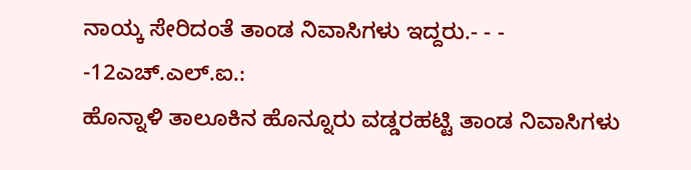ನಾಯ್ಕ ಸೇರಿದಂತೆ ತಾಂಡ ನಿವಾಸಿಗಳು ಇದ್ದರು.- - - -12ಎಚ್.ಎಲ್.ಐ.:
ಹೊನ್ನಾಳಿ ತಾಲೂಕಿನ ಹೊನ್ನೂರು ವಡ್ಡರಹಟ್ಟಿ ತಾಂಡ ನಿವಾಸಿಗಳು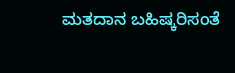ಮತದಾನ ಬಹಿಷ್ಕರಿಸಂತೆ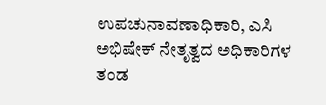ಉಪಚುನಾವಣಾಧಿಕಾರಿ, ಎಸಿ ಅಭಿಷೇಕ್ ನೇತೃತ್ವದ ಅಧಿಕಾರಿಗಳ ತಂಡ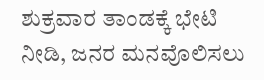ಶುಕ್ರವಾರ ತಾಂಡಕ್ಕೆ ಭೇಟಿ ನೀಡಿ, ಜನರ ಮನವೊಲಿಸಲು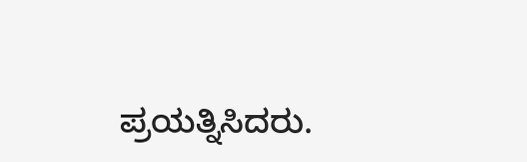ಪ್ರಯತ್ನಿಸಿದರು.